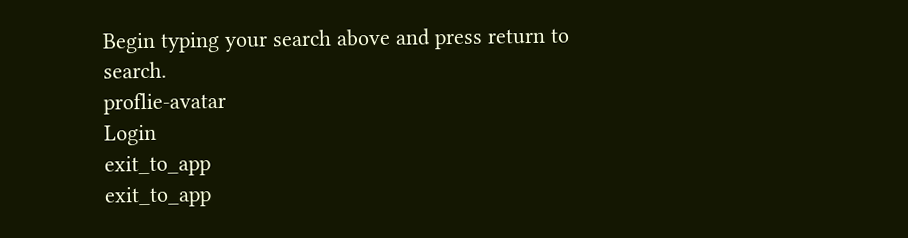Begin typing your search above and press return to search.
proflie-avatar
Login
exit_to_app
exit_to_app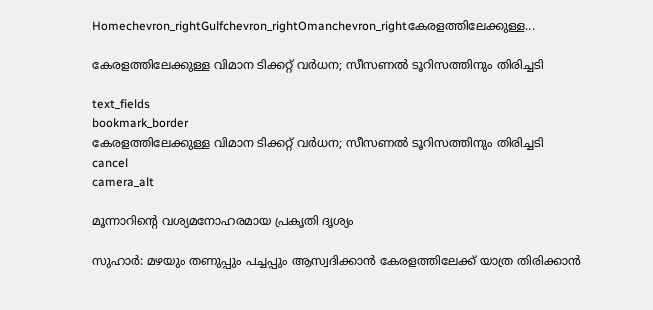Homechevron_rightGulfchevron_rightOmanchevron_rightകേരളത്തിലേക്കുള്ള...

കേരളത്തിലേക്കുള്ള വിമാന ടിക്കറ്റ് വർധന; സീസണൽ ടൂറിസത്തിനും തിരിച്ചടി

text_fields
bookmark_border
കേരളത്തിലേക്കുള്ള വിമാന ടിക്കറ്റ് വർധന; സീസണൽ ടൂറിസത്തിനും തിരിച്ചടി
cancel
camera_alt

മൂന്നാറിന്റെ വശ്യമനോഹരമായ പ്രകൃതി ദൃശ്യം

സുഹാർ: മഴയും തണുപ്പും പച്ചപ്പും ആസ്വദിക്കാൻ കേരളത്തിലേക്ക് യാത്ര തിരിക്കാൻ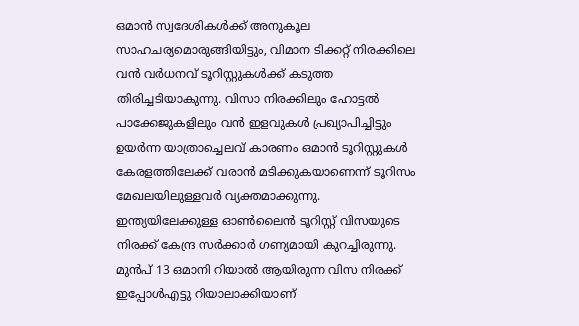ഒമാൻ സ്വദേശികൾക്ക് അനുകൂല സാഹചര്യമൊരുങ്ങിയിട്ടും, വിമാന ടിക്കറ്റ് നിരക്കിലെ വൻ വർധനവ് ടൂറിസ്റ്റുകൾക്ക് കടുത്ത തിരിച്ചടിയാകുന്നു. വിസാ നിരക്കിലും ഹോട്ടൽ പാക്കേജുകളിലും വൻ ഇളവുകൾ പ്രഖ്യാപിച്ചിട്ടും ഉയർന്ന യാത്രാച്ചെലവ് കാരണം ഒമാൻ ടൂറിസ്റ്റുകൾ കേരളത്തിലേക്ക് വരാൻ മടിക്കുകയാണെന്ന് ടൂറിസം മേഖലയിലുള്ളവർ വ്യക്തമാക്കുന്നു. ഇന്ത്യയിലേക്കുള്ള ഓൺലൈൻ ടൂറിസ്റ്റ് വിസയുടെ നിരക്ക് കേന്ദ്ര സർക്കാർ ഗണ്യമായി കുറച്ചിരുന്നു. മുൻപ് 13 ഒമാനി റിയാൽ ആയിരുന്ന വിസ നിരക്ക് ഇപ്പോൾഎട്ടു റിയാലാക്കിയാണ്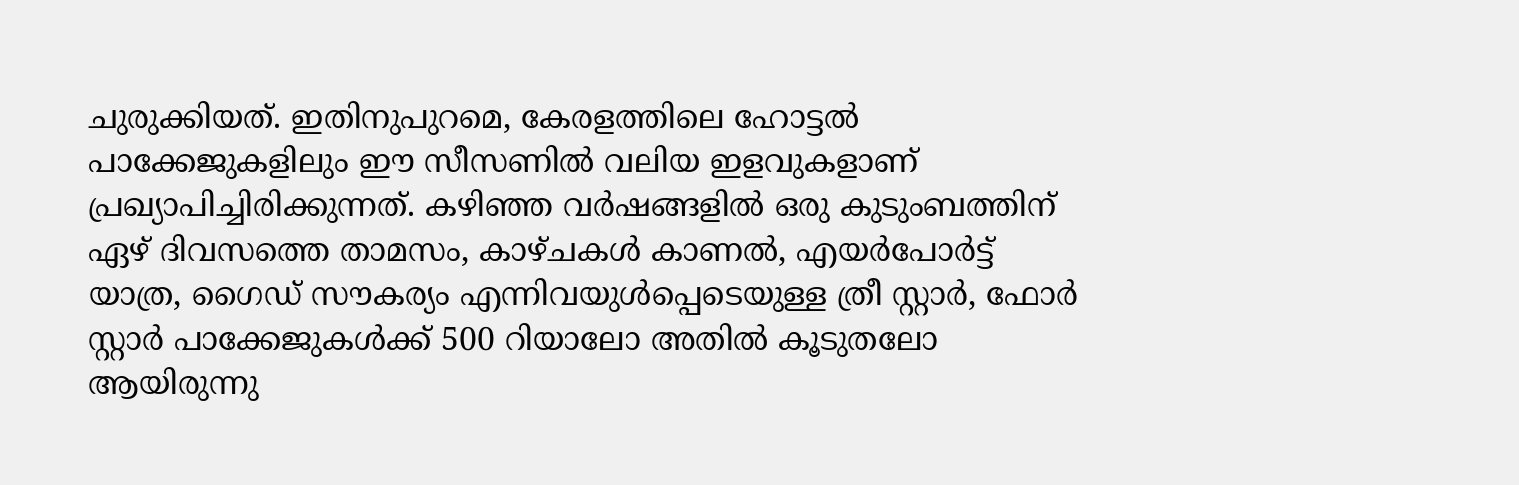ചുരുക്കിയത്. ഇതിനുപുറമെ, കേരളത്തിലെ ഹോട്ടൽ പാക്കേജുകളിലും ഈ സീസണിൽ വലിയ ഇളവുകളാണ് പ്രഖ്യാപിച്ചിരിക്കുന്നത്. കഴിഞ്ഞ വർഷങ്ങളിൽ ഒരു കുടുംബത്തിന് ഏഴ് ദിവസത്തെ താമസം, കാഴ്ചകൾ കാണൽ, എയർപോർട്ട് യാത്ര, ഗൈഡ് സൗകര്യം എന്നിവയുൾപ്പെടെയുള്ള ത്രീ സ്റ്റാർ, ഫോർ സ്റ്റാർ പാക്കേജുകൾക്ക് 500 റിയാലോ അതിൽ കൂടുതലോ ആയിരുന്നു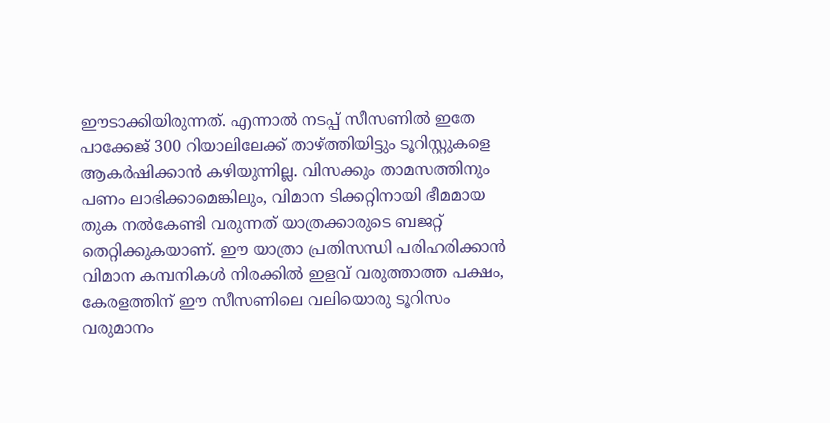ഈടാക്കിയിരുന്നത്. എന്നാൽ നടപ്പ് സീസണിൽ ഇതേ പാക്കേജ് 300 റിയാലിലേക്ക് താഴ്ത്തിയിട്ടും ടൂറിസ്റ്റുകളെ ആകർഷിക്കാൻ കഴിയുന്നില്ല. വിസക്കും താമസത്തിനും പണം ലാഭിക്കാമെങ്കിലും, വിമാന ടിക്കറ്റിനായി ഭീമമായ തുക നൽകേണ്ടി വരുന്നത് യാത്രക്കാരുടെ ബജറ്റ് തെറ്റിക്കുകയാണ്. ഈ യാത്രാ പ്രതിസന്ധി പരിഹരിക്കാൻ വിമാന കമ്പനികൾ നിരക്കിൽ ഇളവ് വരുത്താത്ത പക്ഷം, കേരളത്തിന് ഈ സീസണിലെ വലിയൊരു ടൂറിസം വരുമാനം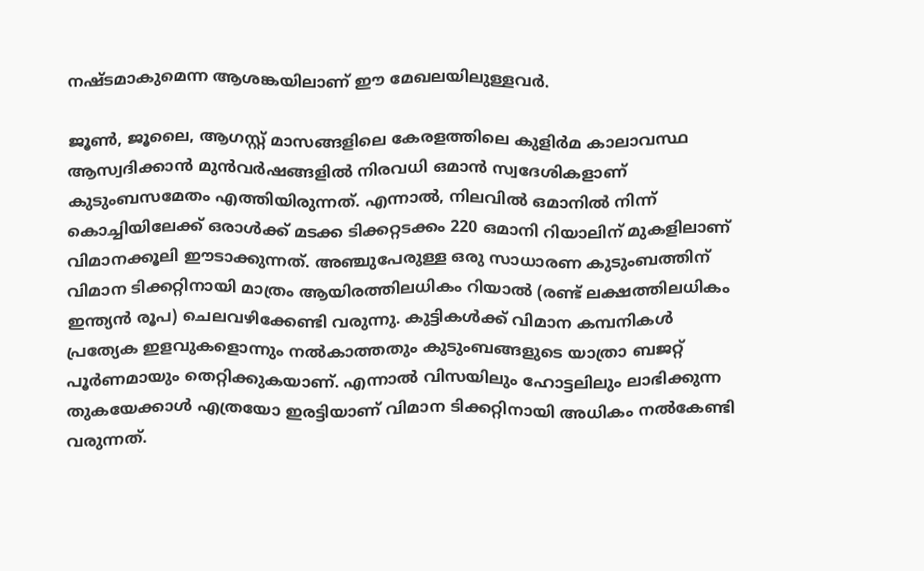നഷ്ടമാകുമെന്ന ആശങ്കയിലാണ് ഈ മേഖലയിലുള്ളവർ.

ജൂൺ, ജൂലൈ, ആഗസ്റ്റ് മാസങ്ങളിലെ കേരളത്തിലെ കുളിർമ കാലാവസ്ഥ ആസ്വദിക്കാൻ മുൻവർഷങ്ങളിൽ നിരവധി ഒമാൻ സ്വദേശികളാണ് കുടുംബസമേതം എത്തിയിരുന്നത്. എന്നാൽ, നിലവിൽ ഒമാനിൽ നിന്ന് കൊച്ചിയിലേക്ക് ഒരാൾക്ക് മടക്ക ടിക്കറ്റടക്കം 220 ഒമാനി റിയാലിന് മുകളിലാണ് വിമാനക്കൂലി ഈടാക്കുന്നത്. അഞ്ചുപേരുള്ള ഒരു സാധാരണ കുടുംബത്തിന് വിമാന ടിക്കറ്റിനായി മാത്രം ആയിരത്തിലധികം റിയാൽ (രണ്ട് ലക്ഷത്തിലധികം ഇന്ത്യൻ രൂപ) ചെലവഴിക്കേണ്ടി വരുന്നു. കുട്ടികൾക്ക് വിമാന കമ്പനികൾ പ്രത്യേക ഇളവുകളൊന്നും നൽകാത്തതും കുടുംബങ്ങളുടെ യാത്രാ ബജറ്റ് പൂർണമായും തെറ്റിക്കുകയാണ്. എന്നാൽ വിസയിലും ഹോട്ടലിലും ലാഭിക്കുന്ന തുകയേക്കാൾ എത്രയോ ഇരട്ടിയാണ് വിമാന ടിക്കറ്റിനായി അധികം നൽകേണ്ടി വരുന്നത്.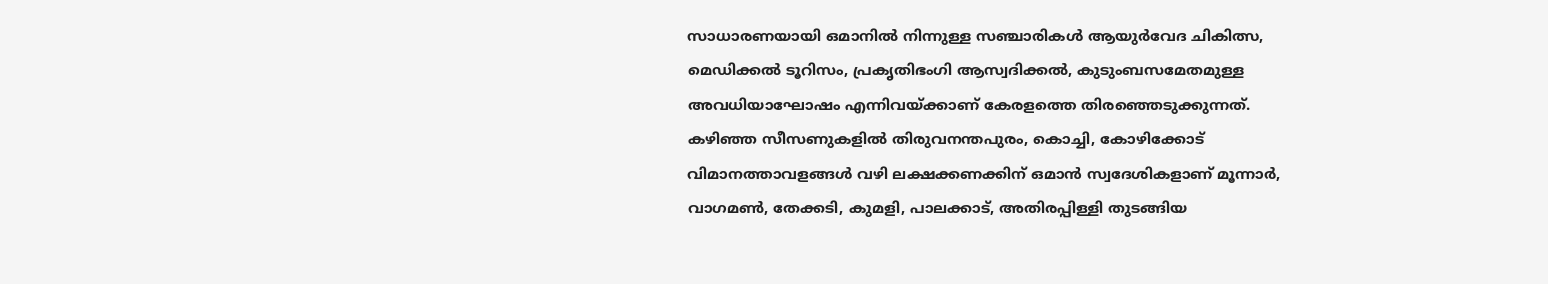സാധാരണയായി ഒമാനിൽ നിന്നുള്ള സഞ്ചാരികൾ ആയുർവേദ ചികിത്സ, മെഡിക്കൽ ടൂറിസം, പ്രകൃതിഭംഗി ആസ്വദിക്കൽ, കുടുംബസമേതമുള്ള അവധിയാഘോഷം എന്നിവയ്ക്കാണ് കേരളത്തെ തിരഞ്ഞെടുക്കുന്നത്. കഴിഞ്ഞ സീസണുകളിൽ തിരുവനന്തപുരം, കൊച്ചി, കോഴിക്കോട് വിമാനത്താവളങ്ങൾ വഴി ലക്ഷക്കണക്കിന് ഒമാൻ സ്വദേശികളാണ് മൂന്നാർ, വാഗമൺ, തേക്കടി, കുമളി, പാലക്കാട്, അതിരപ്പിള്ളി തുടങ്ങിയ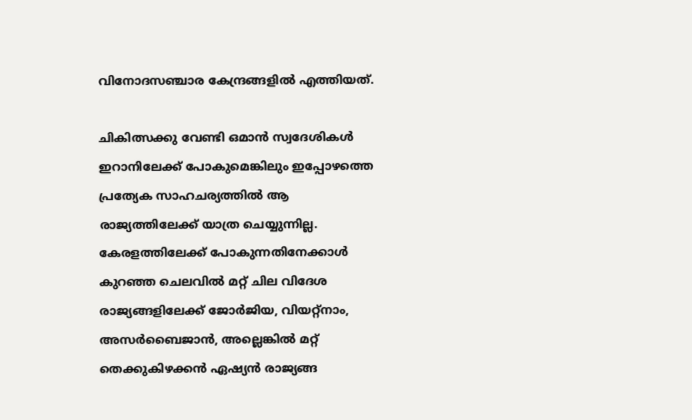വിനോദസഞ്ചാര കേന്ദ്രങ്ങളിൽ എത്തിയത്.

ചികിത്സക്കു വേണ്ടി ഒമാൻ സ്വദേശികൾ ഇറാനിലേക്ക് പോകുമെങ്കിലും ഇപ്പോഴത്തെ പ്രത്യേക സാഹചര്യത്തിൽ ആ രാജ്യത്തിലേക്ക് യാത്ര ചെയ്യുന്നില്ല. കേരളത്തിലേക്ക് പോകുന്നതിനേക്കാൾ കുറഞ്ഞ ചെലവിൽ മറ്റ് ചില വിദേശ രാജ്യങ്ങളിലേക്ക് ജോർജിയ, വിയറ്റ്‌നാം, അസർബൈജാൻ, അല്ലെങ്കിൽ മറ്റ് തെക്കുകിഴക്കൻ ഏഷ്യൻ രാജ്യങ്ങ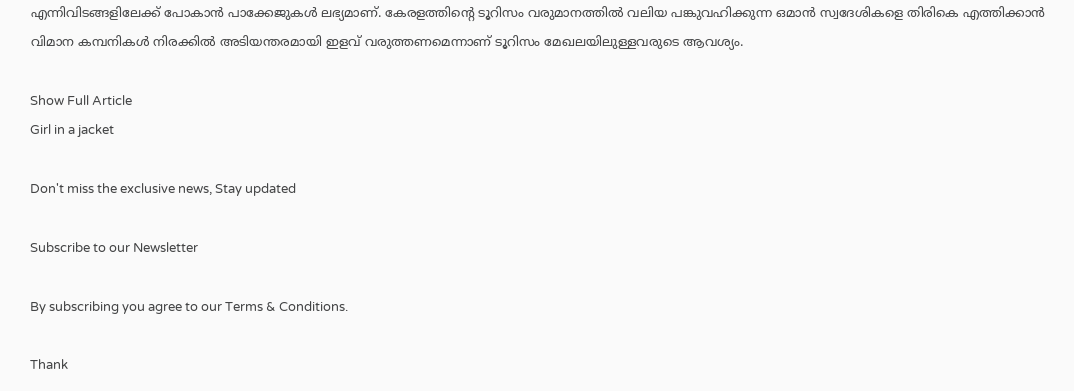എന്നിവിടങ്ങളിലേക്ക് പോകാൻ പാക്കേജുകൾ ലഭ്യമാണ്. കേരളത്തിന്റെ ടൂറിസം വരുമാനത്തിൽ വലിയ പങ്കുവഹിക്കുന്ന ഒമാൻ സ്വദേശികളെ തിരികെ എത്തിക്കാൻ വിമാന കമ്പനികൾ നിരക്കിൽ അടിയന്തരമായി ഇളവ് വരുത്തണമെന്നാണ് ടൂറിസം മേഖലയിലുള്ളവരുടെ ആവശ്യം.

Show Full Article
Girl in a jacket

Don't miss the exclusive news, Stay updated

Subscribe to our Newsletter

By subscribing you agree to our Terms & Conditions.

Thank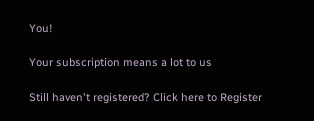You!

Your subscription means a lot to us

Still haven't registered? Click here to Register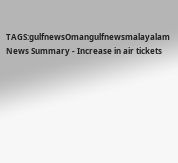TAGS:gulfnewsOmangulfnewsmalayalam
News Summary - Increase in air tickets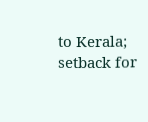to Kerala; setback for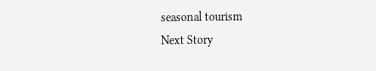seasonal tourism
Next Story